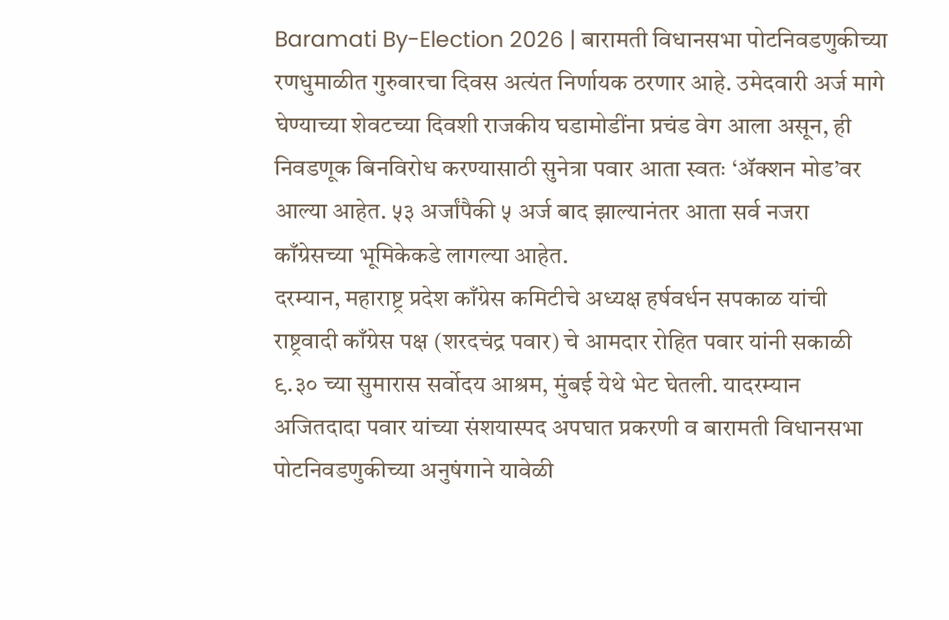Baramati By-Election 2026 | बारामती विधानसभा पोटनिवडणुकीच्या रणधुमाळीत गुरुवारचा दिवस अत्यंत निर्णायक ठरणार आहे. उमेदवारी अर्ज मागे घेण्याच्या शेवटच्या दिवशी राजकीय घडामोडींना प्रचंड वेग आला असून, ही निवडणूक बिनविरोध करण्यासाठी सुनेत्रा पवार आता स्वतः ‘ॲक्शन मोड’वर आल्या आहेत. ५३ अर्जांपैकी ५ अर्ज बाद झाल्यानंतर आता सर्व नजरा काँग्रेसच्या भूमिकेकडे लागल्या आहेत.
दरम्यान, महाराष्ट्र प्रदेश काँग्रेस कमिटीचे अध्यक्ष हर्षवर्धन सपकाळ यांची राष्ट्रवादी काँग्रेस पक्ष (शरदचंद्र पवार) चे आमदार रोहित पवार यांनी सकाळी ९.३० च्या सुमारास सर्वोदय आश्रम, मुंबई येथे भेट घेतली. यादरम्यान अजितदादा पवार यांच्या संशयास्पद अपघात प्रकरणी व बारामती विधानसभा पोटनिवडणुकीच्या अनुषंगाने यावेळी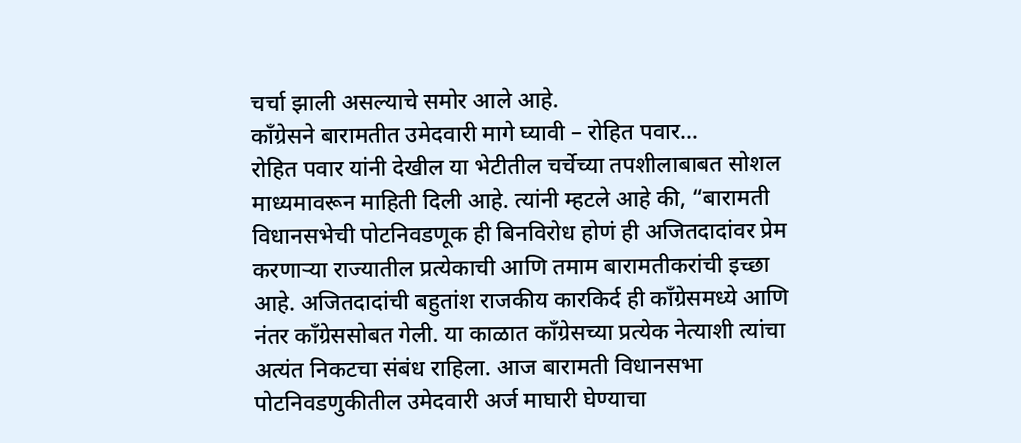चर्चा झाली असल्याचे समोर आले आहे.
काँग्रेसने बारामतीत उमेदवारी मागे घ्यावी – रोहित पवार…
रोहित पवार यांनी देखील या भेटीतील चर्चेच्या तपशीलाबाबत सोशल माध्यमावरून माहिती दिली आहे. त्यांनी म्हटले आहे की, “बारामती विधानसभेची पोटनिवडणूक ही बिनविरोध होणं ही अजितदादांवर प्रेम करणाऱ्या राज्यातील प्रत्येकाची आणि तमाम बारामतीकरांची इच्छा आहे. अजितदादांची बहुतांश राजकीय कारकिर्द ही काँग्रेसमध्ये आणि नंतर काँग्रेससोबत गेली. या काळात काँग्रेसच्या प्रत्येक नेत्याशी त्यांचा अत्यंत निकटचा संबंध राहिला. आज बारामती विधानसभा पोटनिवडणुकीतील उमेदवारी अर्ज माघारी घेण्याचा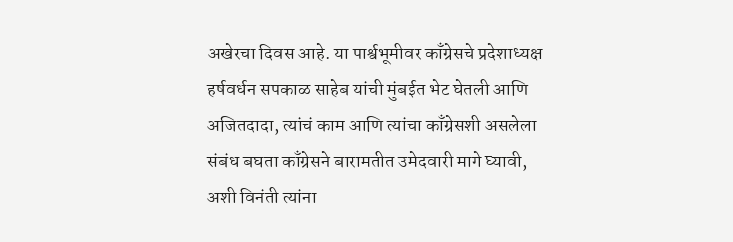अखेरचा दिवस आहे. या पार्श्वभूमीवर काँग्रेसचे प्रदेशाध्यक्ष हर्षवर्धन सपकाळ साहेब यांची मुंबईत भेट घेतली आणि अजितदादा, त्यांचं काम आणि त्यांचा काँग्रेसशी असलेला संबंध बघता काँग्रेसने बारामतीत उमेदवारी मागे घ्यावी, अशी विनंती त्यांना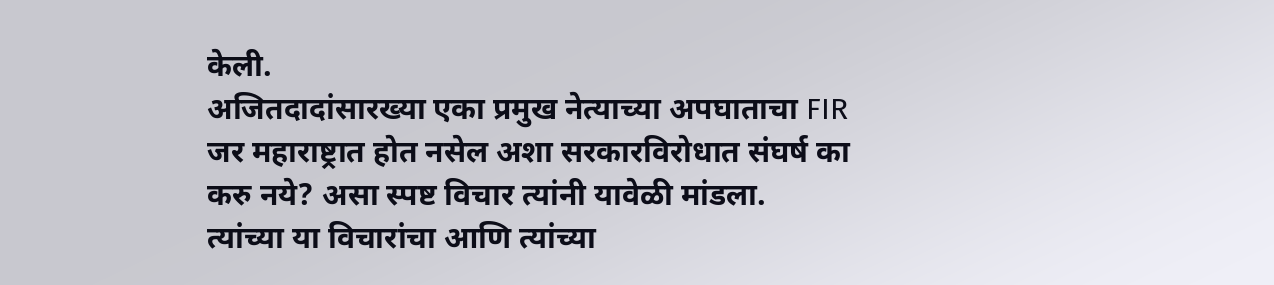केली.
अजितदादांसारख्या एका प्रमुख नेत्याच्या अपघाताचा FIR जर महाराष्ट्रात होत नसेल अशा सरकारविरोधात संघर्ष का करु नये? असा स्पष्ट विचार त्यांनी यावेळी मांडला. त्यांच्या या विचारांचा आणि त्यांच्या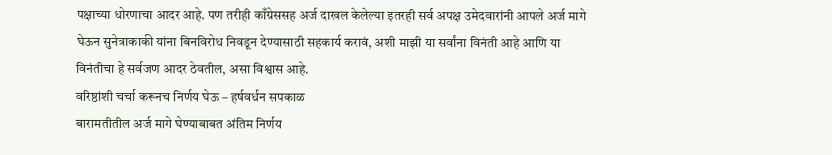पक्षाच्या धोरणाचा आदर आहे. पण तरीही काँग्रेससह अर्ज दाखल केलेल्या इतरही सर्व अपक्ष उमेदवारांनी आपले अर्ज मागे घेऊन सुनेत्राकाकी यांना बिनविरोध निवडून देण्यासाठी सहकार्य करावं, अशी माझी या सर्वांना विनंती आहे आणि या विनंतीचा हे सर्वजण आदर ठेवतील, असा विश्वास आहे.
वरिष्ठांशी चर्चा करूनच निर्णय घेऊ – हर्षवर्धन सपकाळ
बारामतीतील अर्ज मागे घेण्याबाबत अंतिम निर्णय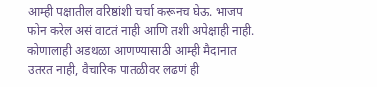आम्ही पक्षातील वरिष्ठांशी चर्चा करूनच घेऊ. भाजप फोन करेल असं वाटतं नाही आणि तशी अपेक्षाही नाही. कोणालाही अडथळा आणण्यासाठी आम्ही मैदानात उतरत नाही, वैचारिक पातळीवर लढणं ही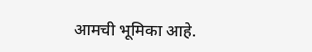आमची भूमिका आहे.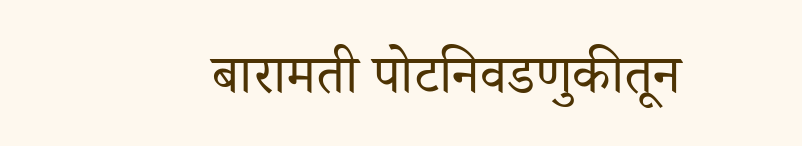बारामती पोटनिवडणुकीतून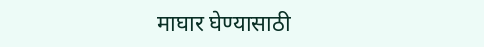माघार घेण्यासाठी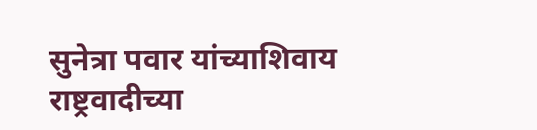सुनेत्रा पवार यांच्याशिवाय राष्ट्रवादीच्या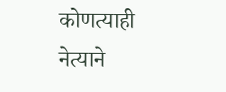कोणत्याही नेत्याने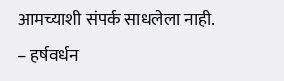आमच्याशी संपर्क साधलेला नाही.
– हर्षवर्धन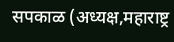सपकाळ (अध्यक्ष,महाराष्ट्र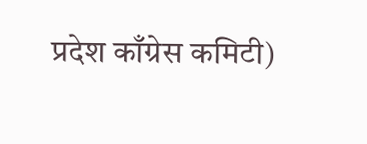प्रदेश काँग्रेस कमिटी)